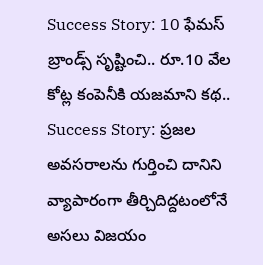Success Story: 10 ఫేమస్ బ్రాండ్స్ సృష్టించి.. రూ.10 వేల కోట్ల కంపెనీకి యజమాని కథ..
Success Story: ప్రజల అవసరాలను గుర్తించి దానిని వ్యాపారంగా తీర్చిదిద్దటంలోనే అసలు విజయం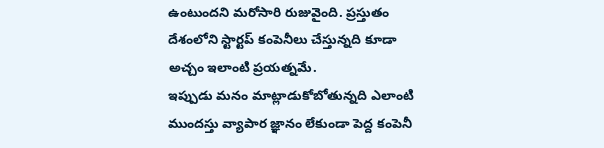ఉంటుందని మరోసారి రుజువైంది. ప్రస్తుతం దేశంలోని స్టార్టప్ కంపెనీలు చేస్తున్నది కూడా అచ్చం ఇలాంటి ప్రయత్నమే.
ఇప్పుడు మనం మాట్లాడుకోబోతున్నది ఎలాంటి ముందస్తు వ్యాపార జ్ఞానం లేకుండా పెద్ద కంపెనీ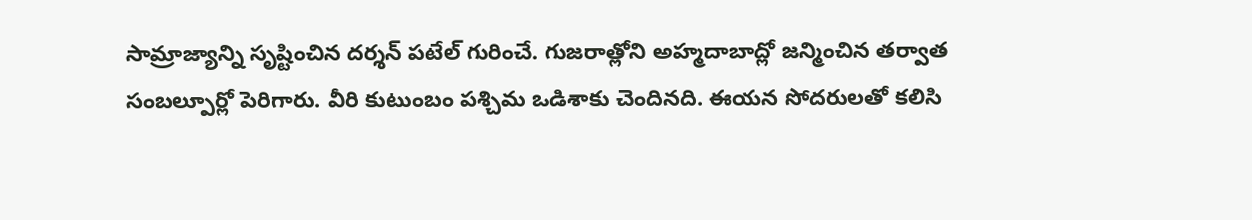సామ్రాజ్యాన్ని సృష్టించిన దర్శన్ పటేల్ గురించే. గుజరాత్లోని అహ్మదాబాద్లో జన్మించిన తర్వాత సంబల్పూర్లో పెరిగారు. వీరి కుటుంబం పశ్చిమ ఒడిశాకు చెందినది. ఈయన సోదరులతో కలిసి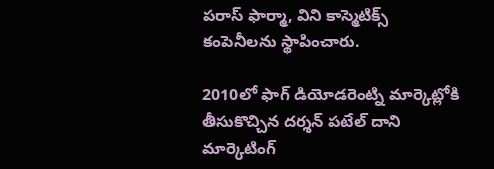పరాస్ ఫార్మా, విని కాస్మెటిక్స్ కంపెనీలను స్థాపించారు.

2010లో ఫాగ్ డియోడరెంట్ని మార్కెట్లోకి తీసుకొచ్చిన దర్శన్ పటేల్ దాని మార్కెటింగ్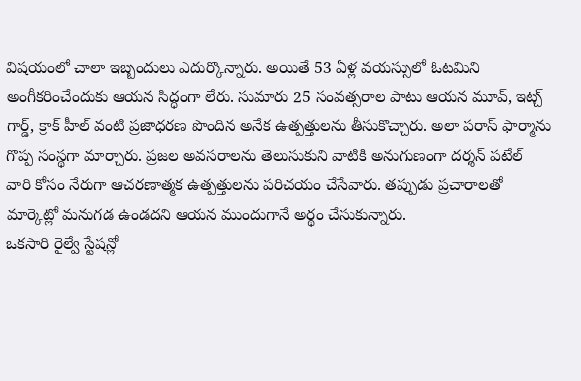విషయంలో చాలా ఇబ్బందులు ఎదుర్కొన్నారు. అయితే 53 ఏళ్ల వయస్సులో ఓటమిని అంగీకరించేందుకు ఆయన సిద్ధంగా లేరు. సుమారు 25 సంవత్సరాల పాటు ఆయన మూవ్, ఇట్చ్ గార్డ్, క్రాక్ హీల్ వంటి ప్రజాధరణ పొందిన అనేక ఉత్పత్తులను తీసుకొచ్చారు. అలా పరాస్ ఫార్మాను గొప్ప సంస్థగా మార్చారు. ప్రజల అవసరాలను తెలుసుకుని వాటికి అనుగుణంగా దర్శన్ పటేల్ వారి కోసం నేరుగా ఆచరణాత్మక ఉత్పత్తులను పరిచయం చేసేవారు. తప్పుడు ప్రచారాలతో మార్కెట్లో మనుగడ ఉండదని ఆయన ముందుగానే అర్థం చేసుకున్నారు.
ఒకసారి రైల్వే స్టేషన్లో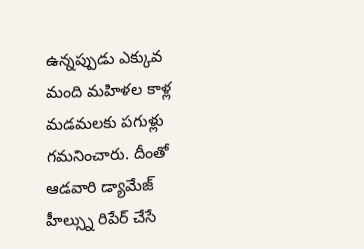ఉన్నప్పుడు ఎక్కువ మంది మహిళల కాళ్ల మడమలకు పగుళ్లు గమనించారు. దీంతో ఆడవారి డ్యామేజ్ హీల్స్ను రిపేర్ చేసే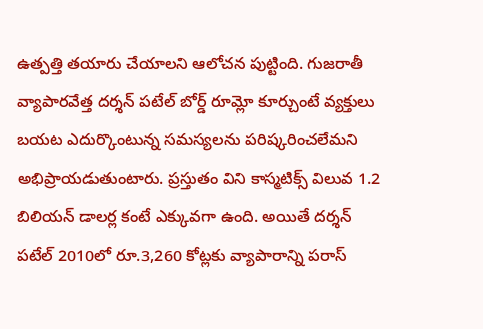ఉత్పత్తి తయారు చేయాలని ఆలోచన పుట్టింది. గుజరాతీ వ్యాపారవేత్త దర్శన్ పటేల్ బోర్డ్ రూమ్లో కూర్చుంటే వ్యక్తులు బయట ఎదుర్కొంటున్న సమస్యలను పరిష్కరించలేమని అభిప్రాయడుతుంటారు. ప్రస్తుతం విని కాస్మటిక్స్ విలువ 1.2 బిలియన్ డాలర్ల కంటే ఎక్కువగా ఉంది. అయితే దర్శన్ పటేల్ 2010లో రూ.3,260 కోట్లకు వ్యాపారాన్ని పరాస్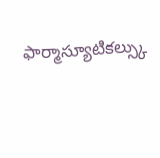ఫార్మాస్యూటికల్స్కు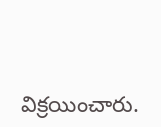విక్రయించారు.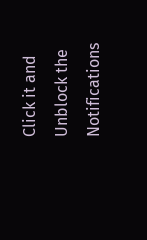Click it and Unblock the Notifications